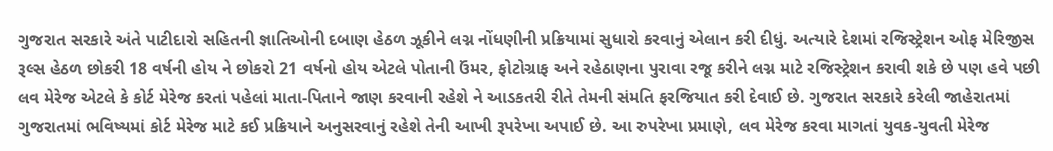ગુજરાત સરકારે અંતે પાટીદારો સહિતની જ્ઞાતિઓની દબાણ હેઠળ ઝૂકીને લગ્ન નોંધણીની પ્રક્રિયામાં સુધારો કરવાનું એલાન કરી દીધું. અત્યારે દેશમાં રજિસ્ટ્રેશન ઓફ મેરિજીસ રૂલ્સ હેઠળ છોકરી 18 વર્ષની હોય ને છોકરો 21 વર્ષનો હોય એટલે પોતાની ઉંમર, ફોટોગ્રાફ અને રહેઠાણના પુરાવા રજૂ કરીને લગ્ન માટે રજિસ્ટ્રેશન કરાવી શકે છે પણ હવે પછી લવ મેરેજ એટલે કે કોર્ટ મેરેજ કરતાં પહેલાં માતા-પિતાને જાણ કરવાની રહેશે ને આડકતરી રીતે તેમની સંમતિ ફરજિયાત કરી દેવાઈ છે. ગુજરાત સરકારે કરેલી જાહેરાતમાં ગુજરાતમાં ભવિષ્યમાં કોર્ટ મેરેજ માટે કઈ પ્રક્રિયાને અનુસરવાનું રહેશે તેની આખી રૂપરેખા અપાઈ છે. આ રુપરેખા પ્રમાણે, લવ મેરેજ કરવા માગતાં યુવક-યુવતી મેરેજ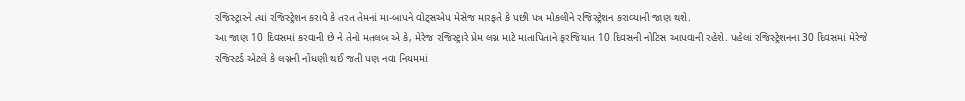રજિસ્ટ્રારને ત્યાં રજિસ્ટ્રેશન કરાવે કે તરત તેમનાં મા-બાપને વોટ્સએપ મેસેજ મારફતે કે પછી પત્ર મોકલીને રજિસ્ટ્રેશન કરાવ્યાની જાણ થશે.
આ જાણ 10 દિવસમાં કરવાની છે ને તેનો મતલબ એ કે, મેરેજ રજિસ્ટ્રારે પ્રેમ લગ્ન માટે માતાપિતાને ફરજિયાત 10 દિવસની નોટિસ આપવાની રહેશે. પહેલાં રજિસ્ટ્રેશનના 30 દિવસમાં મેરેજે રજિસ્ટર્ડ એટલે કે લગ્નની નોંધણી થઈ જતી પણ નવા નિયમમાં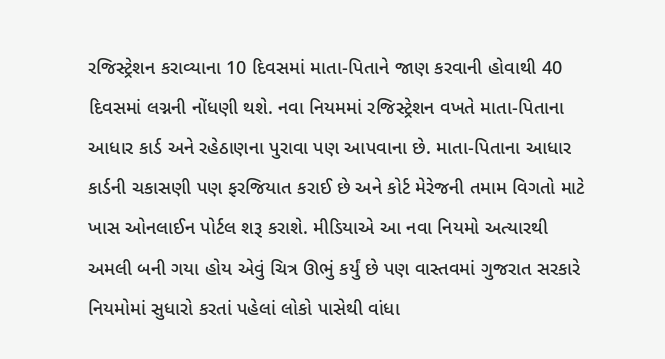રજિસ્ટ્રેશન કરાવ્યાના 10 દિવસમાં માતા-પિતાને જાણ કરવાની હોવાથી 40 દિવસમાં લગ્નની નોંધણી થશે. નવા નિયમમાં રજિસ્ટ્રેશન વખતે માતા-પિતાના આધાર કાર્ડ અને રહેઠાણના પુરાવા પણ આપવાના છે. માતા-પિતાના આધાર કાર્ડની ચકાસણી પણ ફરજિયાત કરાઈ છે અને કોર્ટ મેરેજની તમામ વિગતો માટે ખાસ ઓનલાઈન પોર્ટલ શરૂ કરાશે. મીડિયાએ આ નવા નિયમો અત્યારથી અમલી બની ગયા હોય એવું ચિત્ર ઊભું કર્યું છે પણ વાસ્તવમાં ગુજરાત સરકારે નિયમોમાં સુધારો કરતાં પહેલાં લોકો પાસેથી વાંધા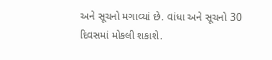અને સૂચનો મગાવ્યાં છે. વાંધા અને સૂચનો 30 દિવસમાં મોકલી શકાશે.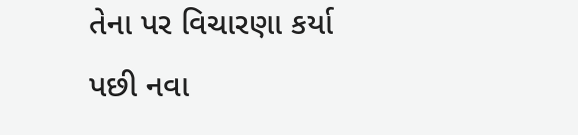તેના પર વિચારણા કર્યા પછી નવા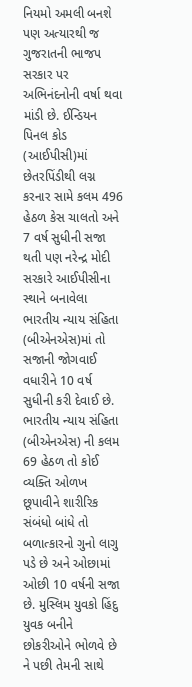નિયમો અમલી બનશે પણ અત્યારથી જ ગુજરાતની ભાજપ સરકાર પર અભિનંદનોની વર્ષા થવા માંડી છે. ઈન્ડિયન પિનલ કોડ (આઈપીસી)માં છેતરપિંડીથી લગ્ન કરનાર સામે કલમ 496 હેઠળ કેસ ચાલતો અને 7 વર્ષ સુધીની સજા થતી પણ નરેન્દ્ર મોદી સરકારે આઈપીસીના સ્થાને બનાવેલા ભારતીય ન્યાય સંહિતા (બીએનએસ)માં તો સજાની જોગવાઈ વધારીને 10 વર્ષ સુધીની કરી દેવાઈ છે. ભારતીય ન્યાય સંહિતા (બીએનએસ) ની કલમ 69 હેઠળ તો કોઈ વ્યક્તિ ઓળખ છૂપાવીને શારીરિક સંબંધો બાંધે તો બળાત્કારનો ગુનો લાગુ પડે છે અને ઓછામાં ઓછી 10 વર્ષની સજા છે. મુસ્લિમ યુવકો હિંદુ યુવક બનીને છોકરીઓને ભોળવે છે ને પછી તેમની સાથે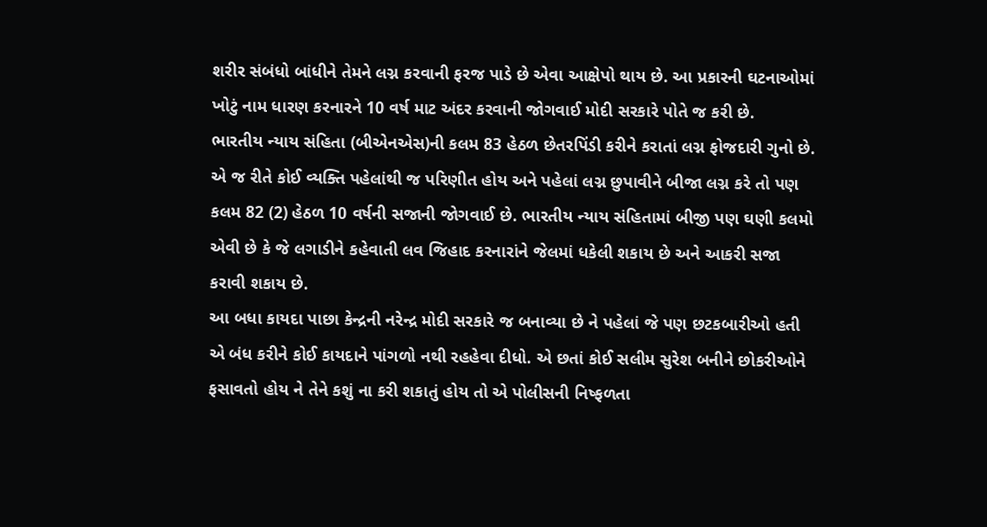શરીર સંબંધો બાંધીને તેમને લગ્ન કરવાની ફરજ પાડે છે એવા આક્ષેપો થાય છે. આ પ્રકારની ઘટનાઓમાં ખોટું નામ ધારણ કરનારને 10 વર્ષ માટ અંદર કરવાની જોગવાઈ મોદી સરકારે પોતે જ કરી છે.
ભારતીય ન્યાય સંહિતા (બીએનએસ)ની કલમ 83 હેઠળ છેતરપિંડી કરીને કરાતાં લગ્ન ફોજદારી ગુનો છે. એ જ રીતે કોઈ વ્યક્તિ પહેલાંથી જ પરિણીત હોય અને પહેલાં લગ્ન છુપાવીને બીજા લગ્ન કરે તો પણ કલમ 82 (2) હેઠળ 10 વર્ષની સજાની જોગવાઈ છે. ભારતીય ન્યાય સંહિતામાં બીજી પણ ઘણી કલમો એવી છે કે જે લગાડીને કહેવાતી લવ જિહાદ કરનારાંને જેલમાં ધકેલી શકાય છે અને આકરી સજા કરાવી શકાય છે.
આ બધા કાયદા પાછા કેન્દ્રની નરેન્દ્ર મોદી સરકારે જ બનાવ્યા છે ને પહેલાં જે પણ છટકબારીઓ હતી એ બંધ કરીને કોઈ કાયદાને પાંગળો નથી રહહેવા દીધો. એ છતાં કોઈ સલીમ સુરેશ બનીને છોકરીઓને ફસાવતો હોય ને તેને કશું ના કરી શકાતું હોય તો એ પોલીસની નિષ્ફળતા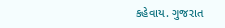કહેવાય. ગુજરાત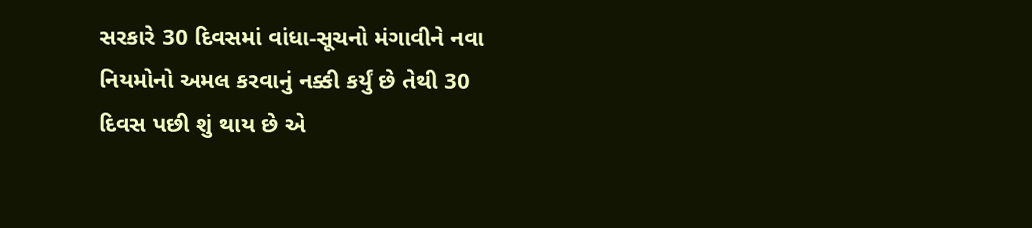સરકારે 30 દિવસમાં વાંધા-સૂચનો મંગાવીને નવા નિયમોનો અમલ કરવાનું નક્કી કર્યું છે તેથી 30 દિવસ પછી શું થાય છે એ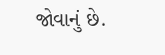જોવાનું છે.